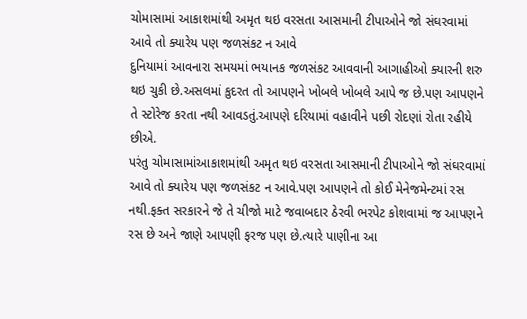ચોમાસામાં આકાશમાંથી અમૃત થઇ વરસતા આસમાની ટીપાઓને જો સંઘરવામાં આવે તો ક્યારેય પણ જળસંકટ ન આવે
દુનિયામાં આવનારા સમયમાં ભયાનક જળસંકટ આવવાની આગાહીઓ ક્યારની શરુ થઇ ચુકી છે.અસલમાં કુદરત તો આપણને ખોબલે ખોબલે આપે જ છે.પણ આપણને તે સ્ટોરેજ કરતા નથી આવડતું.આપણે દરિયામાં વહાવીને પછી રોદણાં રોતા રહીયે છીએ.
પરંતુ ચોમાસામાંઆકાશમાંથી અમૃત થઇ વરસતા આસમાની ટીપાઓને જો સંઘરવામાં આવે તો ક્યારેય પણ જળસંકટ ન આવે.પણ આપણને તો કોઈ મેનેજમેન્ટમાં રસ નથી.ફક્ત સરકારને જે તે ચીજો માટે જવાબદાર ઠેરવી ભરપેટ કોશવામાં જ આપણને રસ છે અને જાણે આપણી ફરજ પણ છે.ત્યારે પાણીના આ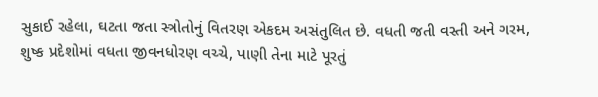સુકાઈ રહેલા, ઘટતા જતા સ્ત્રોતોનું વિતરણ એકદમ અસંતુલિત છે. વધતી જતી વસ્તી અને ગરમ, શુષ્ક પ્રદેશોમાં વધતા જીવનધોરણ વચ્ચે, પાણી તેના માટે પૂરતું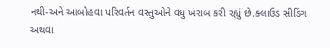નથી-અને આબોહવા પરિવર્તન વસ્તુઓને વધુ ખરાબ કરી રહ્યું છે.ક્લાઉડ સીડિંગ અથવા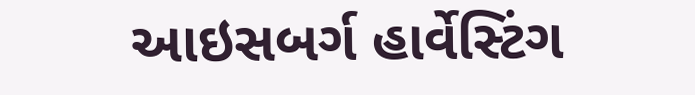આઇસબર્ગ હાર્વેસ્ટિંગ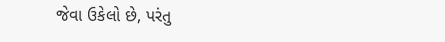જેવા ઉકેલો છે, પરંતુ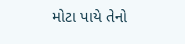મોટા પાયે તેનો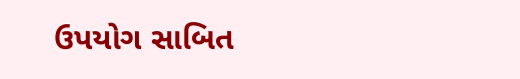ઉપયોગ સાબિત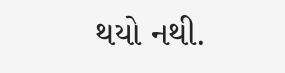થયો નથી.